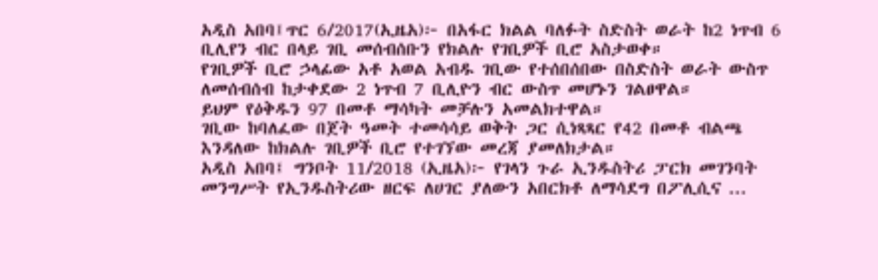አዲስ አበባ፤ጥር 6/2017(ኢዜአ)፦ በአፋር ክልል ባለፉት ስድስት ወራት ከ2 ነጥብ 6 ቢሊየን ብር በላይ ገቢ መሰብሰቡን የክልሉ የገቢዎች ቢሮ አስታወቀ።
የገቢዎች ቢሮ ኃላፊው አቶ አወል አብዱ ገቢው የተሰበሰበው በስድስት ወራት ውስጥ ለመሰብሰብ ከታቀደው 2 ነጥብ 7 ቢሊዮን ብር ውስጥ መሆኑን ገልፀዋል።
ይህም የዕቅዱን 97 በመቶ ማሳካት መቻሉን አመልክተዋል።
ገቢው ከባለፈው በጀት ዓመት ተመሳሳይ ወቅት ጋር ሲነጻጻር የ42 በመቶ ብልጫ እንዳለው ከክልሉ ገቢዎች ቢሮ የተገኘው መረጃ ያመለክታል።
አዲስ አበባ፤ ግንቦት 11/2018 (ኢዜአ)፦ የገላን ጉራ ኢንዱስትሪ ፓርክ መገንባት መንግሥት የኢንዱስትሪው ዘርፍ ለሀገር ያለውን አበርክቶ ለማሳደግ በፖሊሲና ...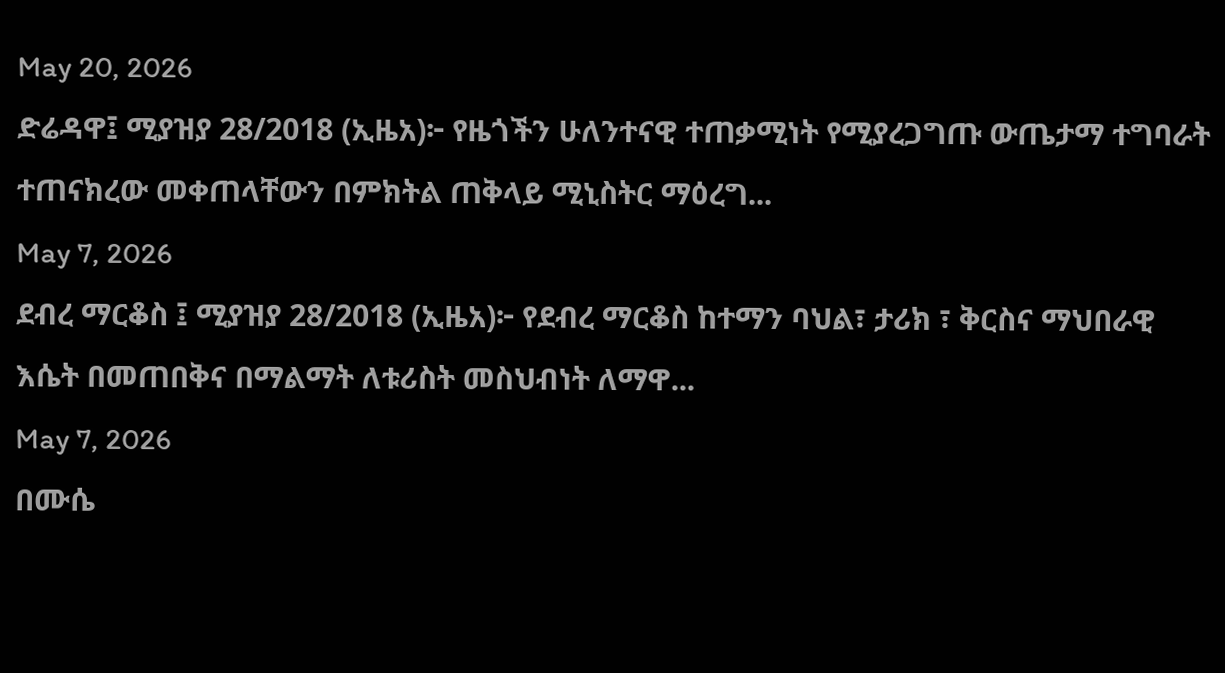May 20, 2026
ድሬዳዋ፤ ሚያዝያ 28/2018 (ኢዜአ)፦ የዜጎችን ሁለንተናዊ ተጠቃሚነት የሚያረጋግጡ ውጤታማ ተግባራት ተጠናክረው መቀጠላቸውን በምክትል ጠቅላይ ሚኒስትር ማዕረግ...
May 7, 2026
ደብረ ማርቆስ ፤ ሚያዝያ 28/2018 (ኢዜአ)፦ የደብረ ማርቆስ ከተማን ባህል፣ ታሪክ ፣ ቅርስና ማህበራዊ እሴት በመጠበቅና በማልማት ለቱሪስት መስህብነት ለማዋ...
May 7, 2026
በሙሴ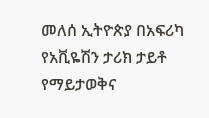መለሰ ኢትዮጵያ በአፍሪካ የአቪዬሽን ታሪክ ታይቶ የማይታወቅና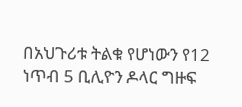በአህጉሪቱ ትልቁ የሆነውን የ12 ነጥብ 5 ቢሊዮን ዶላር ግዙፍ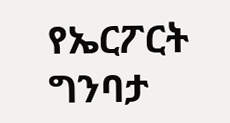የኤርፖርት ግንባታ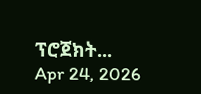ፕሮጀክት...
Apr 24, 2026